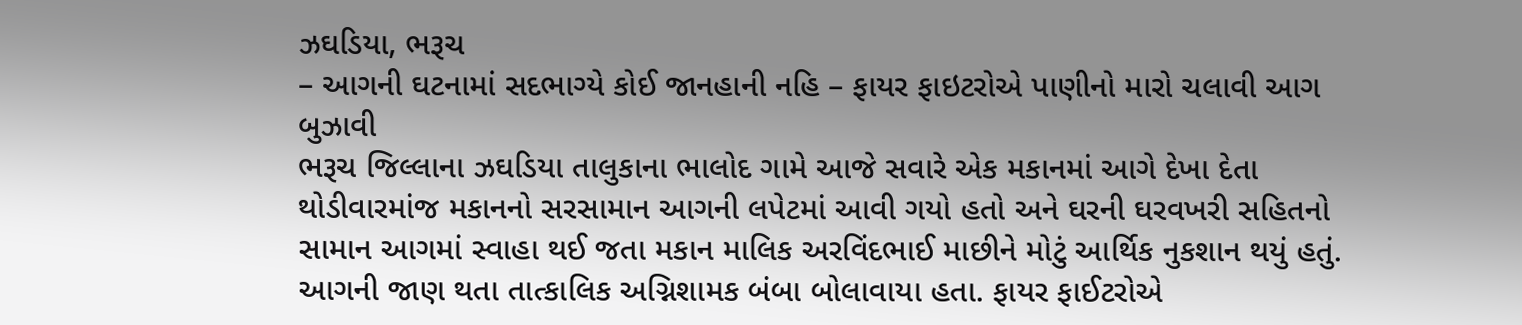ઝઘડિયા, ભરૂચ
– આગની ઘટનામાં સદભાગ્યે કોઈ જાનહાની નહિ – ફાયર ફાઇટરોએ પાણીનો મારો ચલાવી આગ બુઝાવી
ભરૂચ જિલ્લાના ઝઘડિયા તાલુકાના ભાલોદ ગામે આજે સવારે એક મકાનમાં આગે દેખા દેતા થોડીવારમાંજ મકાનનો સરસામાન આગની લપેટમાં આવી ગયો હતો અને ઘરની ઘરવખરી સહિતનો સામાન આગમાં સ્વાહા થઈ જતા મકાન માલિક અરવિંદભાઈ માછીને મોટું આર્થિક નુકશાન થયું હતું. આગની જાણ થતા તાત્કાલિક અગ્નિશામક બંબા બોલાવાયા હતા. ફાયર ફાઈટરોએ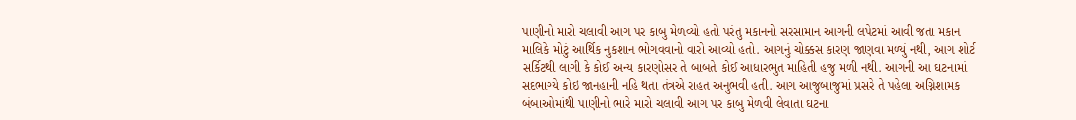પાણીનો મારો ચલાવી આગ પર કાબુ મેળવ્યો હતો પરંતુ મકાનનો સરસામાન આગની લપેટમાં આવી જતા મકાન માલિકે મોટું આર્થિક નુકશાન ભોગવવાનો વારો આવ્યો હતો. આગનું ચોક્કસ કારણ જાણવા મળ્યું નથી, આગ શોર્ટ સર્કિટથી લાગી કે કોઈ અન્ય કારણોસર તે બાબતે કોઈ આધારભુત માહિતી હજુ મળી નથી. આગની આ ઘટનામાં સદભાગ્યે કોઇ જાનહાની નહિ થતા તંત્રએ રાહત અનુભવી હતી. આગ આજુબાજુમાં પ્રસરે તે પહેલા અગ્નિશામક બંબાઓમાંથી પાણીનો ભારે મારો ચલાવી આગ પર કાબુ મેળવી લેવાતા ઘટના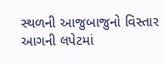સ્થળની આજુબાજુનો વિસ્તાર આગની લપેટમાં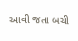આવી જતા બચી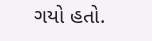ગયો હતો.